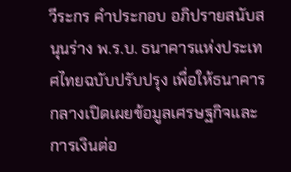วีระกร คำประกอบ อภิปรายสนับสนุนร่าง พ.ร.บ. ธนาคารแห่งประเทศไทยฉบับปรับปรุง เพื่อให้ธนาคารกลางเปิดเผยข้อมูลเศรษฐกิจและการเงินต่อ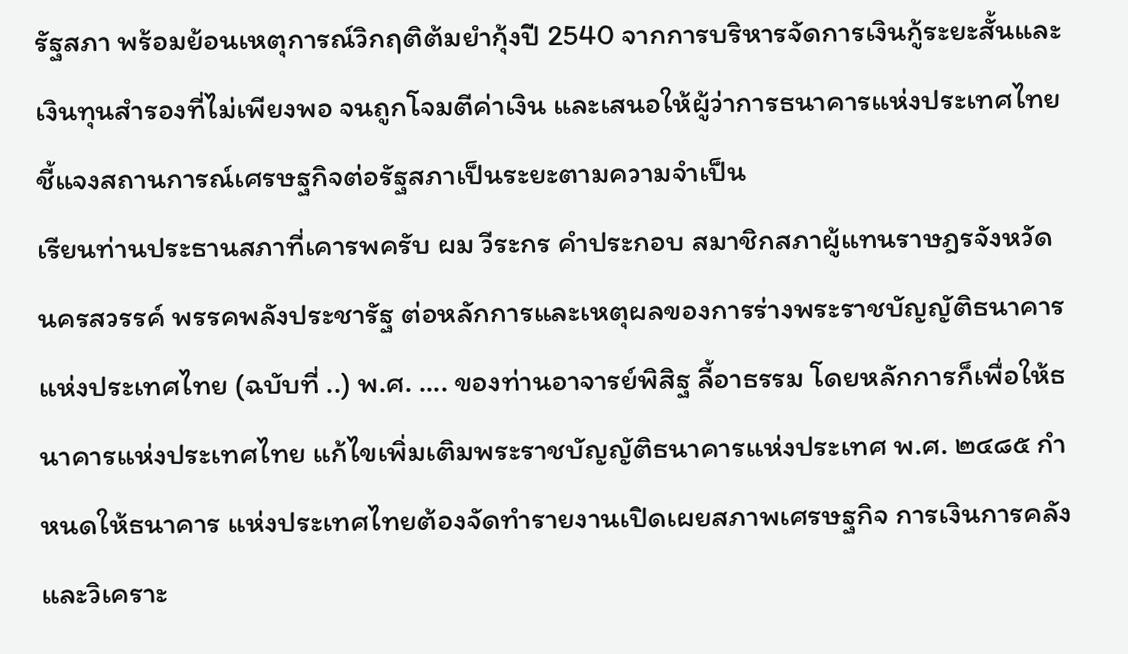รัฐสภา พร้อมย้อนเหตุการณ์วิกฤติต้มยำกุ้งปี 2540 จากการบริหารจัดการเงินกู้ระยะสั้นและเงินทุนสำรองที่ไม่เพียงพอ จนถูกโจมตีค่าเงิน และเสนอให้ผู้ว่าการธนาคารแห่งประเทศไทยชี้แจงสถานการณ์เศรษฐกิจต่อรัฐสภาเป็นระยะตามความจำเป็น
เรียนท่านประธานสภาที่เคารพครับ ผม วีระกร คำประกอบ สมาชิกสภาผู้แทนราษฎรจังหวัดนครสวรรค์ พรรคพลังประชารัฐ ต่อหลักการและเหตุผลของการร่างพระราชบัญญัติธนาคารแห่งประเทศไทย (ฉบับที่ ..) พ.ศ. .... ของท่านอาจารย์พิสิฐ ลี้อาธรรม โดยหลักการก็เพื่อให้ธนาคารแห่งประเทศไทย แก้ไขเพิ่มเติมพระราชบัญญัติธนาคารแห่งประเทศ พ.ศ. ๒๔๘๕ กำหนดให้ธนาคาร แห่งประเทศไทยต้องจัดทำรายงานเปิดเผยสภาพเศรษฐกิจ การเงินการคลัง และวิเคราะ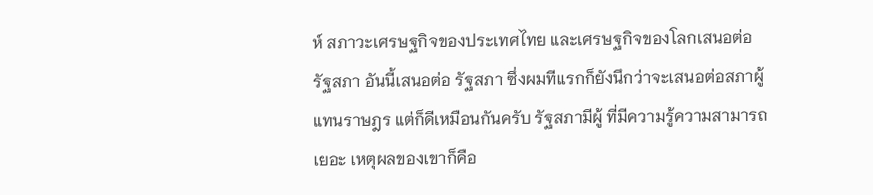ห์ สภาวะเศรษฐกิจของประเทศไทย และเศรษฐกิจของโลกเสนอต่อรัฐสภา อันนี้เสนอต่อ รัฐสภา ซึ่งผมทีแรกก็ยังนึกว่าจะเสนอต่อสภาผู้แทนราษฎร แต่ก็ดีเหมือนกันครับ รัฐสภามีผู้ ที่มีความรู้ความสามารถเยอะ เหตุผลของเขาก็คือ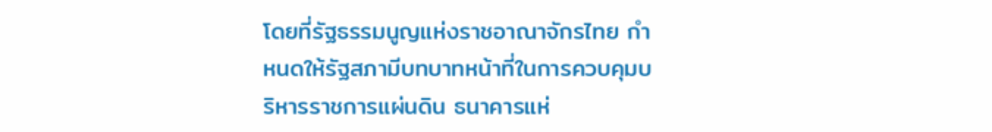โดยที่รัฐธรรมนูญแห่งราชอาณาจักรไทย กำหนดให้รัฐสภามีบทบาทหน้าที่ในการควบคุมบริหารราชการแผ่นดิน ธนาคารแห่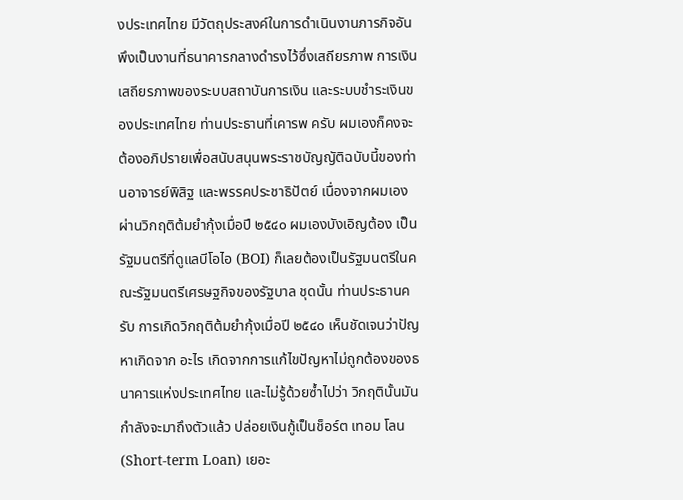งประเทศไทย มีวัตถุประสงค์ในการดำเนินงานภารกิจอันพึงเป็นงานที่ธนาคารกลางดำรงไว้ซึ่งเสถียรภาพ การเงิน เสถียรภาพของระบบสถาบันการเงิน และระบบชำระเงินของประเทศไทย ท่านประธานที่เคารพ ครับ ผมเองก็คงจะต้องอภิปรายเพื่อสนับสนุนพระราชบัญญัติฉบับนี้ของท่านอาจารย์พิสิฐ และพรรคประชาธิปัตย์ เนื่องจากผมเองผ่านวิกฤติต้มยำกุ้งเมื่อปี ๒๕๔๐ ผมเองบังเอิญต้อง เป็นรัฐมนตรีที่ดูแลบีโอไอ (BOI) ก็เลยต้องเป็นรัฐมนตรีในคณะรัฐมนตรีเศรษฐกิจของรัฐบาล ชุดนั้น ท่านประธานครับ การเกิดวิกฤติต้มยำกุ้งเมื่อปี ๒๕๔๐ เห็นชัดเจนว่าปัญหาเกิดจาก อะไร เกิดจากการแก้ไขปัญหาไม่ถูกต้องของธนาคารแห่งประเทศไทย และไม่รู้ด้วยซ้ำไปว่า วิกฤตินั้นมันกำลังจะมาถึงตัวแล้ว ปล่อยเงินกู้เป็นช็อร์ต เทอม โลน (Short-term Loan) เยอะ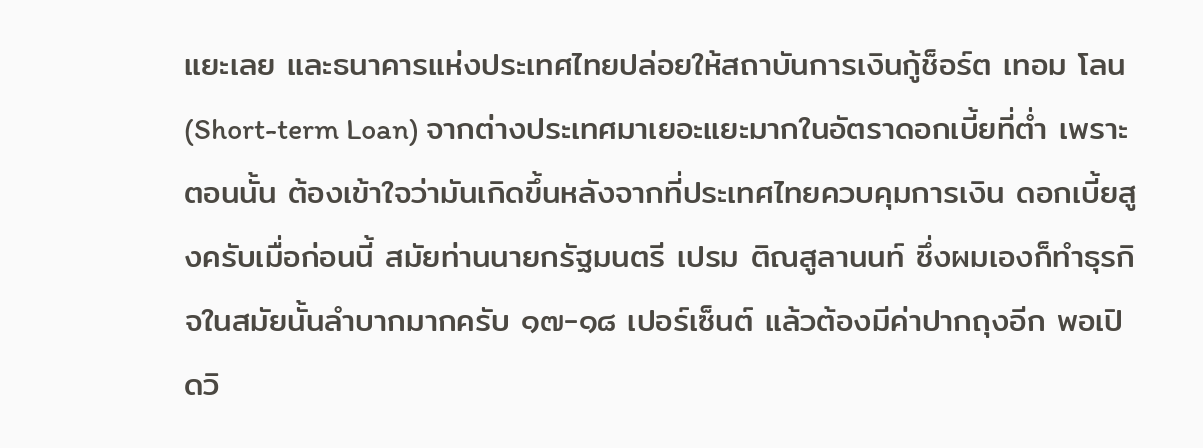แยะเลย และธนาคารแห่งประเทศไทยปล่อยให้สถาบันการเงินกู้ช็อร์ต เทอม โลน (Short-term Loan) จากต่างประเทศมาเยอะแยะมากในอัตราดอกเบี้ยที่ต่ำ เพราะตอนนั้น ต้องเข้าใจว่ามันเกิดขึ้นหลังจากที่ประเทศไทยควบคุมการเงิน ดอกเบี้ยสูงครับเมื่อก่อนนี้ สมัยท่านนายกรัฐมนตรี เปรม ติณสูลานนท์ ซึ่งผมเองก็ทำธุรกิจในสมัยนั้นลำบากมากครับ ๑๗-๑๘ เปอร์เซ็นต์ แล้วต้องมีค่าปากถุงอีก พอเปิดวิ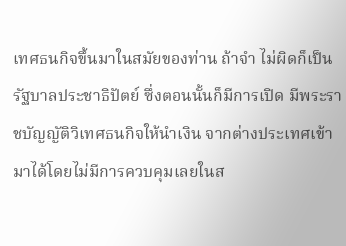เทศธนกิจขึ้นมาในสมัยของท่าน ถ้าจำ ไม่ผิดก็เป็นรัฐบาลประชาธิปัตย์ ซึ่งตอนนั้นก็มีการเปิด มีพระราชบัญญัติวิเทศธนกิจให้นำเงิน จากต่างประเทศเข้ามาได้โดยไม่มีการควบคุมเลยในส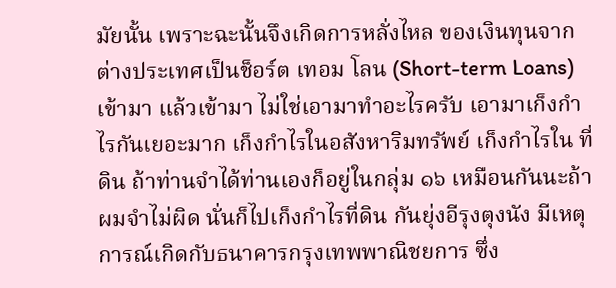มัยนั้น เพราะฉะนั้นจึงเกิดการหลั่งไหล ของเงินทุนจากต่างประเทศเป็นช็อร์ต เทอม โลน (Short-term Loans) เข้ามา แล้วเข้ามา ไม่ใช่เอามาทำอะไรครับ เอามาเก็งกำไรกันเยอะมาก เก็งกำไรในอสังหาริมทรัพย์ เก็งกำไรใน ที่ดิน ถ้าท่านจำได้ท่านเองก็อยู่ในกลุ่ม ๑๖ เหมือนกันนะถ้าผมจำไม่ผิด นั่นก็ไปเก็งกำไรที่ดิน กันยุ่งอีรุงตุงนัง มีเหตุการณ์เกิดกับธนาคารกรุงเทพพาณิชยการ ซึ่ง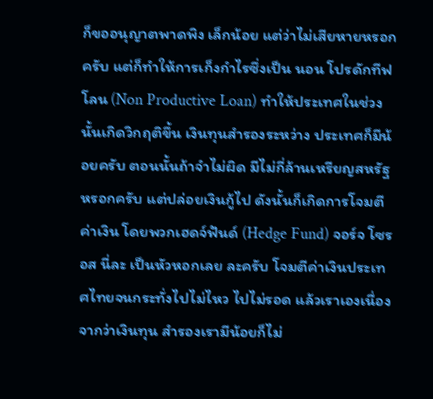ก็ขออนุญาตพาดพิง เล็กน้อย แต่ว่าไม่เสียหายหรอกครับ แต่ก็ทำให้การเก็งกำไรซึ่งเป็น นอน โปรดักทีฟ โลน (Non Productive Loan) ทำให้ประเทศในช่วงนั้นเกิดวิกฤติขึ้น เงินทุนสำรองระหว่าง ประเทศก็มีน้อยครับ ตอนนั้นถ้าจำไม่ผิด มีไม่กี่ล้านเหรียญสหรัฐหรอกครับ แต่ปล่อยเงินกู้ไป ดังนั้นก็เกิดการโจมตีค่าเงิน โดยพวกเฮดจ์ฟันด์ (Hedge Fund) จอร์จ โซรอส นี่ละ เป็นหัวหอกเลย ละครับ โจมตีค่าเงินประเทศไทยจนกระทั่งไปไม่ไหว ไปไม่รอด แล้วเราเองเนื่องจากว่าเงินทุน สำรองเรามีน้อยก็ไม่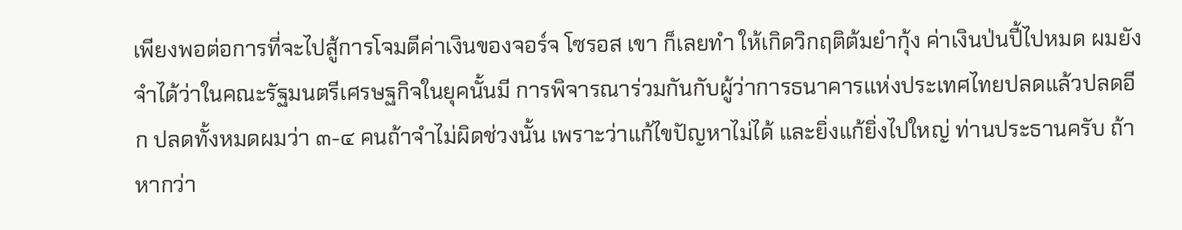เพียงพอต่อการที่จะไปสู้การโจมตีค่าเงินของจอร์จ โซรอส เขา ก็เลยทำ ให้เกิดวิกฤติต้มยำกุ้ง ค่าเงินป่นปี้ไปหมด ผมยังจำได้ว่าในคณะรัฐมนตรีเศรษฐกิจในยุคนั้นมี การพิจารณาร่วมกันกับผู้ว่าการธนาคารแห่งประเทศไทยปลดแล้วปลดอีก ปลดทั้งหมดผมว่า ๓-๔ คนถ้าจำไม่ผิดช่วงนั้น เพราะว่าแก้ไขปัญหาไม่ได้ และยิ่งแก้ยิ่งไปใหญ่ ท่านประธานครับ ถ้าหากว่า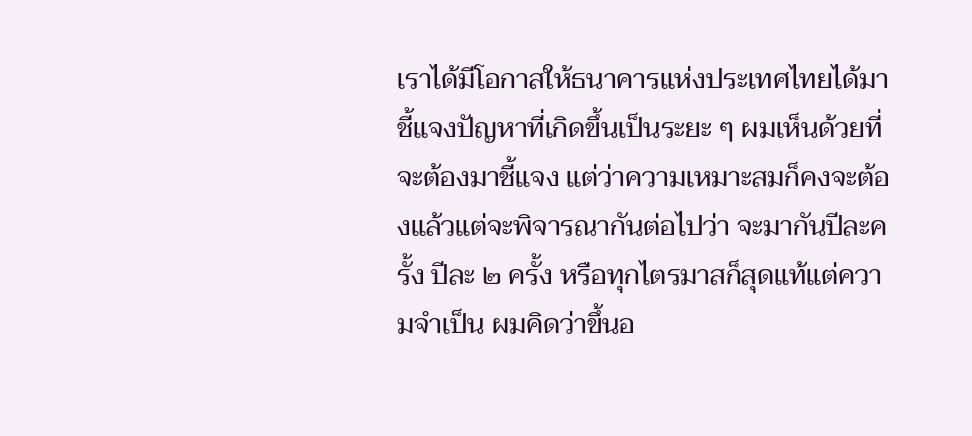เราได้มีโอกาสให้ธนาคารแห่งประเทศไทยได้มาชี้แจงปัญหาที่เกิดขึ้นเป็นระยะ ๆ ผมเห็นด้วยที่จะต้องมาชี้แจง แต่ว่าความเหมาะสมก็คงจะต้องแล้วแต่จะพิจารณากันต่อไปว่า จะมากันปีละครั้ง ปีละ ๒ ครั้ง หรือทุกไตรมาสก็สุดแท้แต่ความจำเป็น ผมคิดว่าขึ้นอ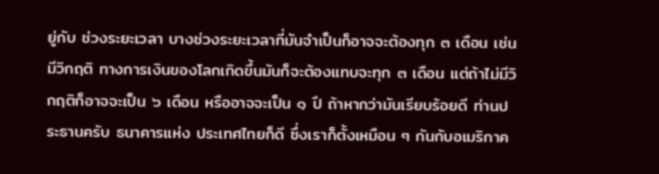ยู่กับ ช่วงระยะเวลา บางช่วงระยะเวลาที่มันจำเป็นก็อาจจะต้องทุก ๓ เดือน เช่น มีวิกฤติ ทางการเงินของโลกเกิดขึ้นมันก็จะต้องแทบจะทุก ๓ เดือน แต่ถ้าไม่มีวิกฤติก็อาจจะเป็น ๖ เดือน หรืออาจจะเป็น ๑ ปี ถ้าหากว่ามันเรียบร้อยดี ท่านประธานครับ ธนาคารแห่ง ประเทศไทยก็ดี ซึ่งเราก็ตั้งเหมือน ๆ กันกับอเมริกาค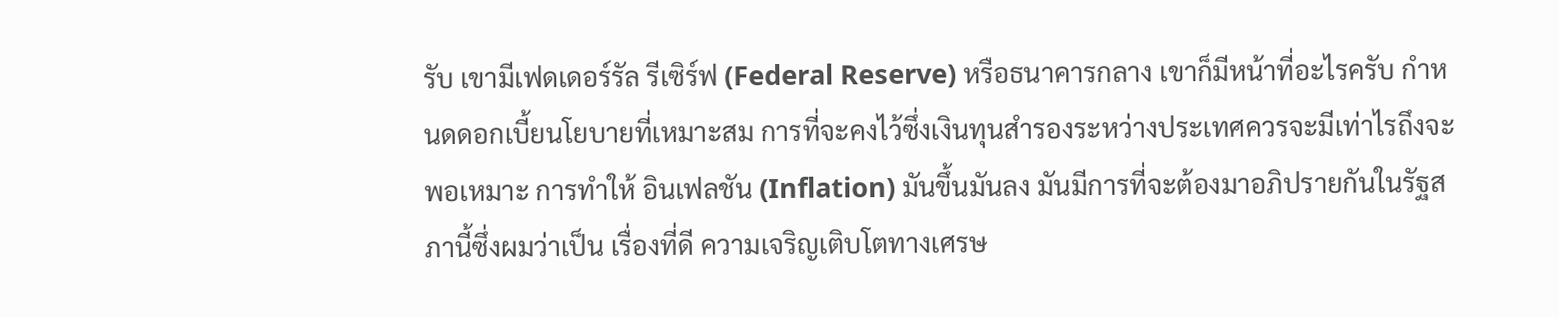รับ เขามีเฟดเดอร์รัล รีเซิร์ฟ (Federal Reserve) หรือธนาคารกลาง เขาก็มีหน้าที่อะไรครับ กำหนดดอกเบี้ยนโยบายที่เหมาะสม การที่จะคงไว้ซึ่งเงินทุนสำรองระหว่างประเทศควรจะมีเท่าไรถึงจะพอเหมาะ การทำให้ อินเฟลชัน (Inflation) มันขึ้นมันลง มันมีการที่จะต้องมาอภิปรายกันในรัฐสภานี้ซึ่งผมว่าเป็น เรื่องที่ดี ความเจริญเติบโตทางเศรษ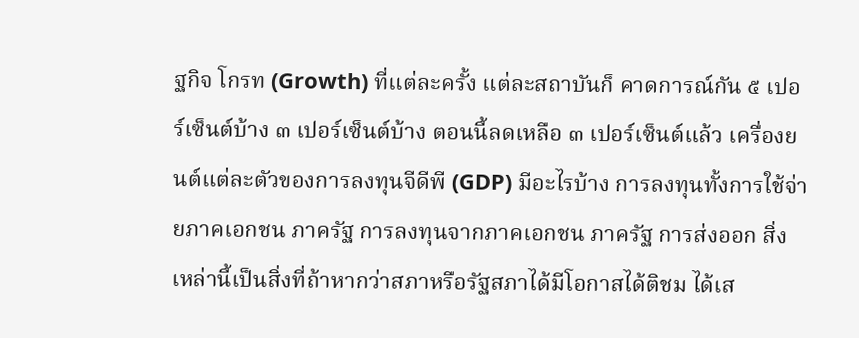ฐกิจ โกรท (Growth) ที่แต่ละครั้ง แต่ละสถาบันก็ คาดการณ์กัน ๕ เปอร์เซ็นต์บ้าง ๓ เปอร์เซ็นต์บ้าง ตอนนี้ลดเหลือ ๓ เปอร์เซ็นต์แล้ว เครื่องยนต์แต่ละตัวของการลงทุนจีดีพี (GDP) มีอะไรบ้าง การลงทุนทั้งการใช้จ่ายภาคเอกชน ภาครัฐ การลงทุนจากภาคเอกชน ภาครัฐ การส่งออก สิ่งเหล่านี้เป็นสิ่งที่ถ้าหากว่าสภาหรือรัฐสภาได้มีโอกาสได้ติชม ได้เส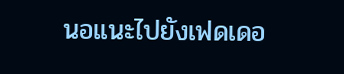นอแนะไปยังเฟดเดอ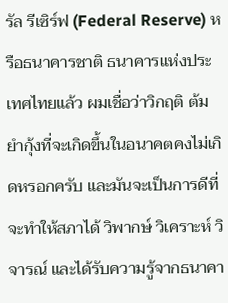รัล รีเซิร์ฟ (Federal Reserve) หรือธนาคารชาติ ธนาคารแห่งประเทศไทยแล้ว ผมเชื่อว่าวิกฤติ ต้มยำกุ้งที่จะเกิดขึ้นในอนาคตคงไม่เกิดหรอกครับ และมันจะเป็นการดีที่จะทำให้สภาได้ วิพากษ์ วิเคราะห์ วิจารณ์ และได้รับความรู้จากธนาคา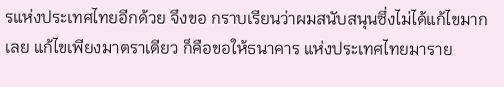รแห่งประเทศไทยอีกด้วย จึงขอ กราบเรียนว่าผมสนับสนุนซึ่งไม่ได้แก้ไขมากเลย แก้ไขเพียงมาตราเดียว ก็คือขอให้ธนาคาร แห่งประเทศไทยมาราย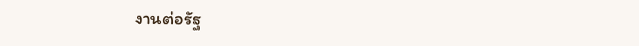งานต่อรัฐ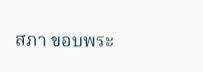สภา ขอบพระ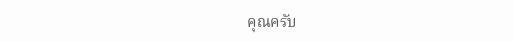คุณครับ